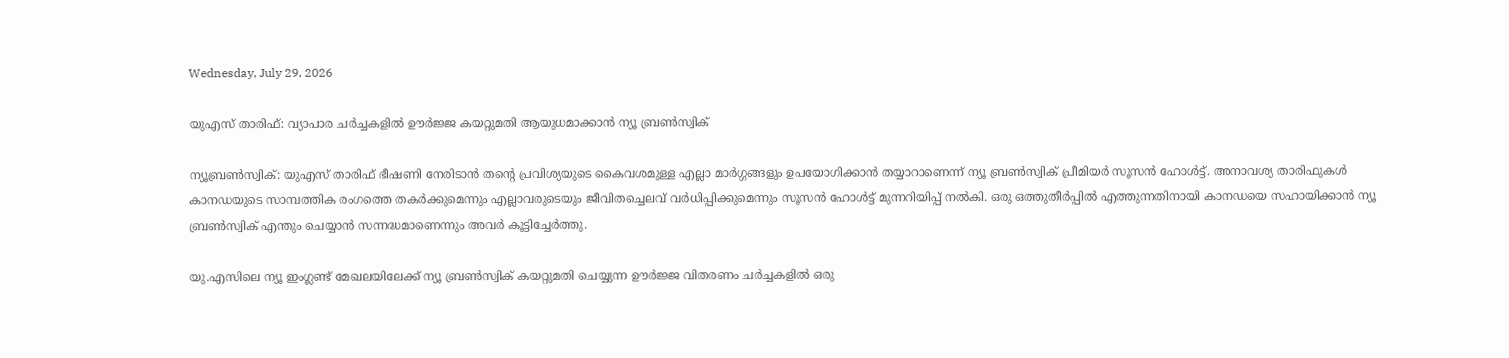Wednesday, July 29, 2026

യുഎസ് താരിഫ്: വ്യാപാര ചര്‍ച്ചകളില്‍ ഊര്‍ജ്ജ കയറ്റുമതി ആയുധമാക്കാന്‍ ന്യൂ ബ്രണ്‍സ്വിക്

ന്യൂബ്രണ്‍സ്വിക്: യുഎസ് താരിഫ് ഭീഷണി നേരിടാന്‍ തന്റെ പ്രവിശ്യയുടെ കൈവശമുള്ള എല്ലാ മാര്‍ഗ്ഗങ്ങളും ഉപയോഗിക്കാന്‍ തയ്യാറാണെന്ന് ന്യൂ ബ്രണ്‍സ്വിക് പ്രീമിയര്‍ സൂസന്‍ ഹോള്‍ട്ട്. അനാവശ്യ താരിഫുകള്‍ കാനഡയുടെ സാമ്പത്തിക രംഗത്തെ തകര്‍ക്കുമെന്നും എല്ലാവരുടെയും ജീവിതച്ചെലവ് വര്‍ധിപ്പിക്കുമെന്നും സൂസന്‍ ഹോള്‍ട്ട് മുന്നറിയിപ്പ് നല്‍കി. ഒരു ഒത്തുതീര്‍പ്പില്‍ എത്തുന്നതിനായി കാനഡയെ സഹായിക്കാന്‍ ന്യൂ ബ്രണ്‍സ്വിക് എന്തും ചെയ്യാന്‍ സന്നദ്ധമാണെന്നും അവര്‍ കൂട്ടിച്ചേര്‍ത്തു.

യു.എസിലെ ന്യൂ ഇംഗ്ലണ്ട് മേഖലയിലേക്ക് ന്യൂ ബ്രണ്‍സ്വിക് കയറ്റുമതി ചെയ്യുന്ന ഊര്‍ജ്ജ വിതരണം ചര്‍ച്ചകളില്‍ ഒരു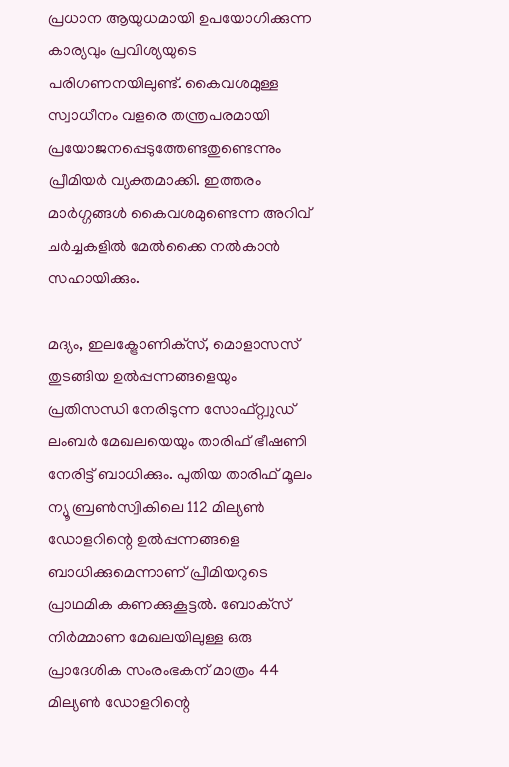പ്രധാന ആയുധമായി ഉപയോഗിക്കുന്ന കാര്യവും പ്രവിശ്യയുടെ പരിഗണനയിലുണ്ട്. കൈവശമുള്ള സ്വാധീനം വളരെ തന്ത്രപരമായി പ്രയോജനപ്പെടുത്തേണ്ടതുണ്ടെന്നും പ്രീമിയര്‍ വ്യക്തമാക്കി. ഇത്തരം മാര്‍ഗ്ഗങ്ങള്‍ കൈവശമുണ്ടെന്ന അറിവ് ചര്‍ച്ചകളില്‍ മേല്‍ക്കൈ നല്‍കാന്‍ സഹായിക്കും.

മദ്യം, ഇലക്ട്രോണിക്‌സ്, മൊളാസസ് തുടങ്ങിയ ഉല്‍പ്പന്നങ്ങളെയും പ്രതിസന്ധി നേരിടുന്ന സോഫ്റ്റ്വുഡ് ലംബര്‍ മേഖലയെയും താരിഫ് ഭീഷണി നേരിട്ട് ബാധിക്കും. പുതിയ താരിഫ് മൂലം ന്യൂ ബ്രണ്‍സ്വികിലെ 112 മില്യണ്‍ ഡോളറിന്റെ ഉല്‍പ്പന്നങ്ങളെ ബാധിക്കുമെന്നാണ് പ്രീമിയറുടെ പ്രാഥമിക കണക്കുകൂട്ടല്‍. ബോക്‌സ് നിര്‍മ്മാണ മേഖലയിലുള്ള ഒരു പ്രാദേശിക സംരംഭകന് മാത്രം 44 മില്യണ്‍ ഡോളറിന്റെ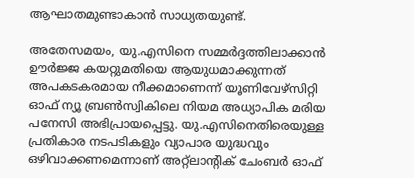ആഘാതമുണ്ടാകാന്‍ സാധ്യതയുണ്ട്.

അതേസമയം, യു.എസിനെ സമ്മര്‍ദ്ദത്തിലാക്കാന്‍ ഊര്‍ജ്ജ കയറ്റുമതിയെ ആയുധമാക്കുന്നത് അപകടകരമായ നീക്കമാണെന്ന് യൂണിവേഴ്‌സിറ്റി ഓഫ് ന്യൂ ബ്രണ്‍സ്വികിലെ നിയമ അധ്യാപിക മരിയ പനേസി അഭിപ്രായപ്പെട്ടു. യു.എസിനെതിരെയുള്ള പ്രതികാര നടപടികളും വ്യാപാര യുദ്ധവും ഒഴിവാക്കണമെന്നാണ് അറ്റ്‌ലാന്റിക് ചേംബര്‍ ഓഫ്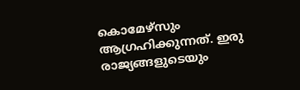കൊമേഴ്‌സും ആഗ്രഹിക്കുന്നത്. ഇരു രാജ്യങ്ങളുടെയും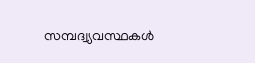സമ്പദ്വ്യവസ്ഥകള്‍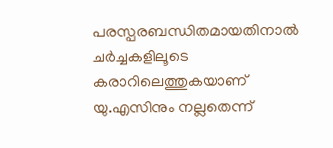പരസ്പരബന്ധിതമായതിനാല്‍ ചര്‍ച്ചകളിലൂടെ കരാറിലെത്തുകയാണ് യു.എസിനും നല്ലതെന്ന്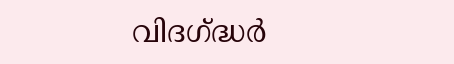വിദഗ്ദ്ധര്‍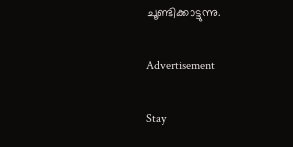ചൂണ്ടിക്കാട്ടുന്നു.

Advertisement

Stay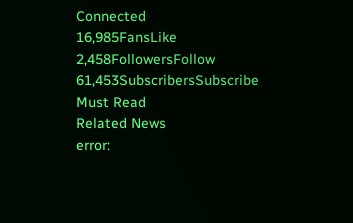Connected
16,985FansLike
2,458FollowersFollow
61,453SubscribersSubscribe
Must Read
Related News
error: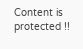Content is protected !!